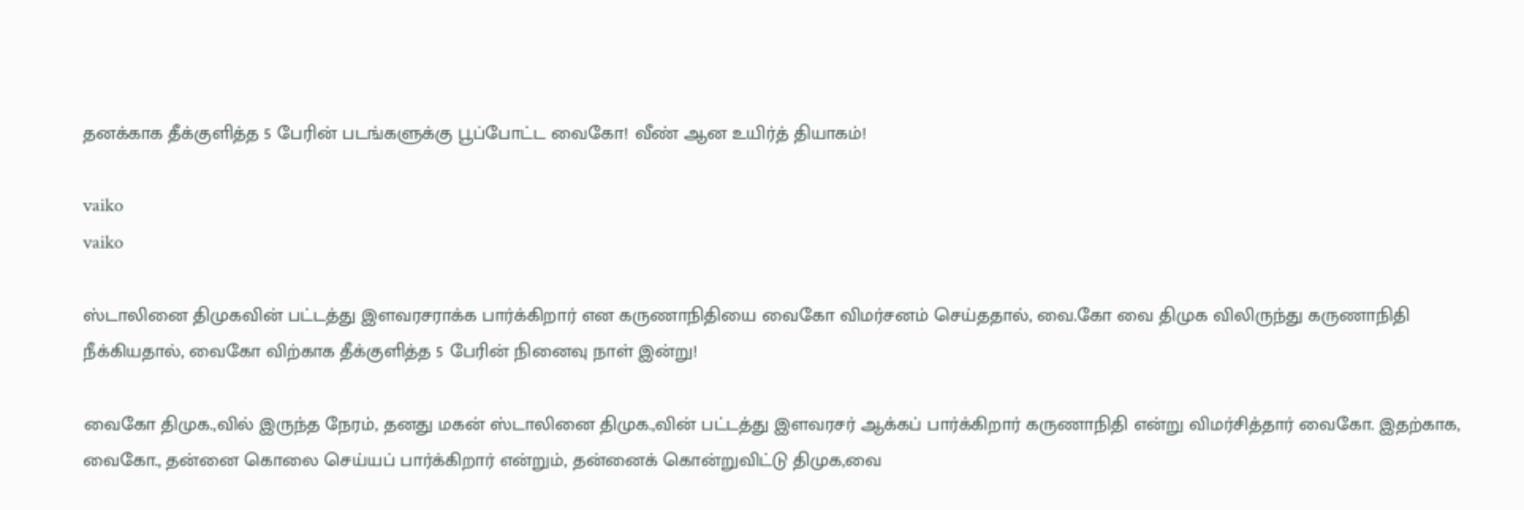தனக்காக தீக்குளித்த 5 பேரின் படங்களுக்கு பூப்போட்ட வைகோ! வீண் ஆன உயிர்த் தியாகம்!

vaiko
vaiko

ஸ்டாலினை திமுகவின் பட்டத்து இளவரசராக்க பார்க்கிறார் என கருணாநிதியை வைகோ விமர்சனம் செய்ததால், வை.கோ வை திமுக விலிருந்து கருணாநிதி நீக்கியதால், வைகோ விற்காக தீக்குளித்த 5 பேரின் நினைவு நாள் இன்று!

வைகோ திமுக.,வில் இருந்த நேரம், தனது மகன் ஸ்டாலினை திமுக.,வின் பட்டத்து இளவரசர் ஆக்கப் பார்க்கிறார் கருணாநிதி என்று விமர்சித்தார் வைகோ. இதற்காக, வைகோ., தன்னை கொலை செய்யப் பார்க்கிறார் என்றும், தன்னைக் கொன்றுவிட்டு திமுக,வை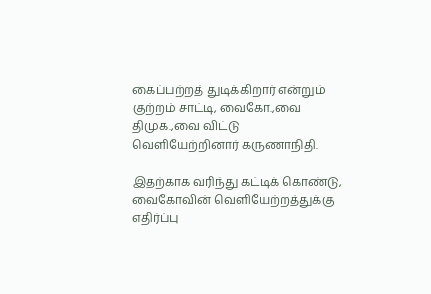கைப்பற்றத் துடிக்கிறார் என்றும் குற்றம் சாட்டி, வைகோ.,வை திமுக.,வை விட்டு வெளியேற்றினார் கருணாநிதி.

இதற்காக வரிந்து கட்டிக் கொண்டு, வைகோவின் வெளியேற்றத்துக்கு எதிர்ப்பு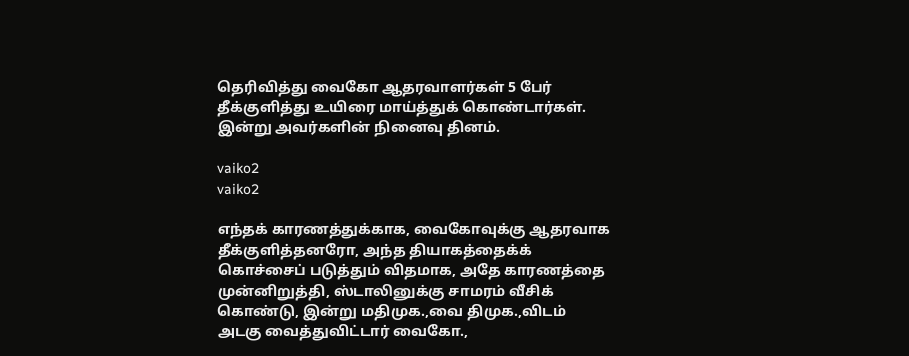தெரிவித்து வைகோ ஆதரவாளர்கள் 5 பேர் தீக்குளித்து உயிரை மாய்த்துக் கொண்டார்கள். இன்று அவர்களின் நினைவு தினம்.

vaiko2
vaiko2

எந்தக் காரணத்துக்காக, வைகோவுக்கு ஆதரவாக தீக்குளித்தனரோ, அந்த தியாகத்தைக்க் கொச்சைப் படுத்தும் விதமாக, அதே காரணத்தை முன்னிறுத்தி, ஸ்டாலினுக்கு சாமரம் வீசிக் கொண்டு, இன்று மதிமுக.,வை திமுக.,விடம் அடகு வைத்துவிட்டார் வைகோ.,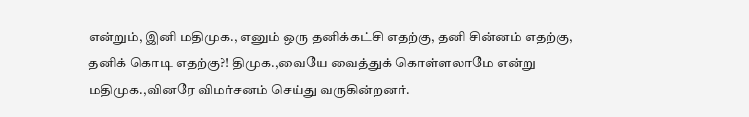என்றும், இனி மதிமுக., எனும் ஒரு தனிக்கட்சி எதற்கு, தனி சின்னம் எதற்கு, தனிக் கொடி எதற்கு?! திமுக.,வையே வைத்துக் கொள்ளலாமே என்று மதிமுக.,வினரே விமர்சனம் செய்து வருகின்றனர்.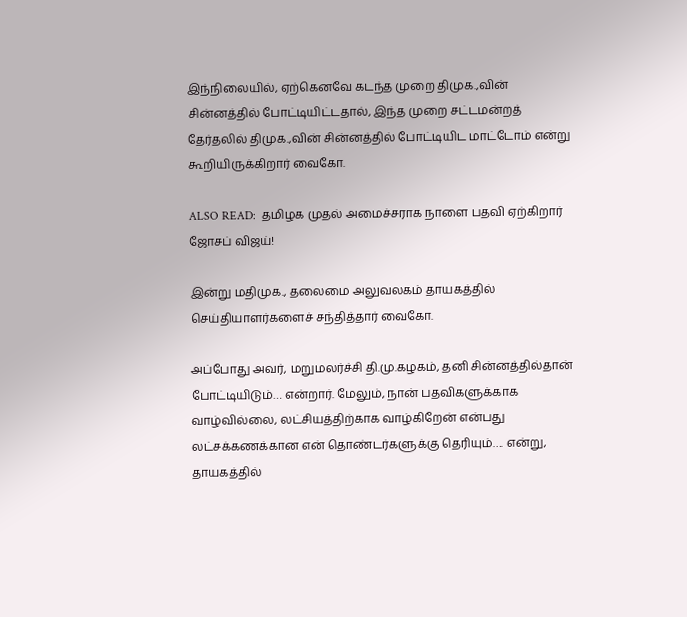இந்நிலையில், ஏற்கெனவே கடந்த முறை திமுக.,வின் சின்னத்தில் போட்டியிட்டதால், இந்த முறை சட்டமன்றத் தேர்தலில் திமுக.,வின் சின்னத்தில் போட்டியிட மாட்டோம் என்று கூறியிருக்கிறார் வைகோ.

ALSO READ:  தமிழக முதல் அமைச்சராக நாளை பதவி ஏற்கிறார் ஜோசப் விஜய்!

இன்று மதிமுக., தலைமை அலுவலகம் தாயகத்தில் செய்தியாளர்களைச் சந்தித்தார் வைகோ.

அப்போது அவர், மறுமலர்ச்சி தி.மு.கழகம், தனி சின்னத்தில்தான் போட்டியிடும்… என்றார். மேலும், நான் பதவிகளுக்காக வாழ்வில்லை, லட்சியத்திற்காக வாழ்கிறேன் என்பது லட்சக்கணக்கான என் தொண்டர்களுக்கு தெரியும்…. என்று, தாயகத்தில்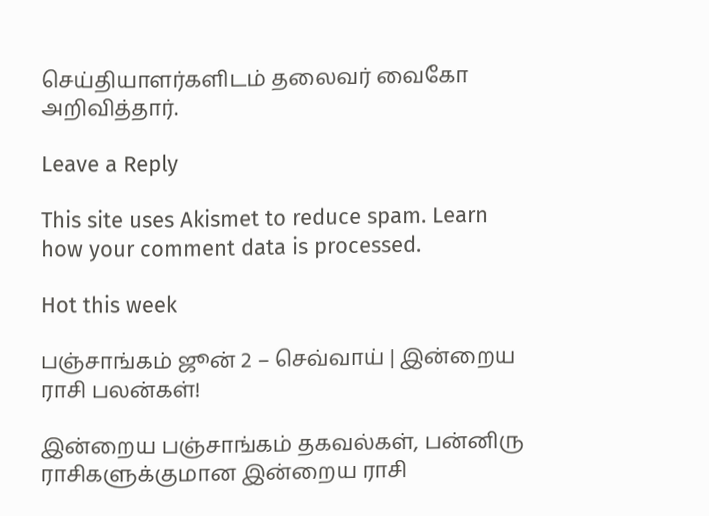செய்தியாளர்களிடம் தலைவர் வைகோ அறிவித்தார்.

Leave a Reply

This site uses Akismet to reduce spam. Learn how your comment data is processed.

Hot this week

பஞ்சாங்கம் ஜூன் 2 – செவ்வாய் | இன்றைய ராசி பலன்கள்!

இன்றைய பஞ்சாங்கம் தகவல்கள், பன்னிரு ராசிகளுக்குமான இன்றைய ராசி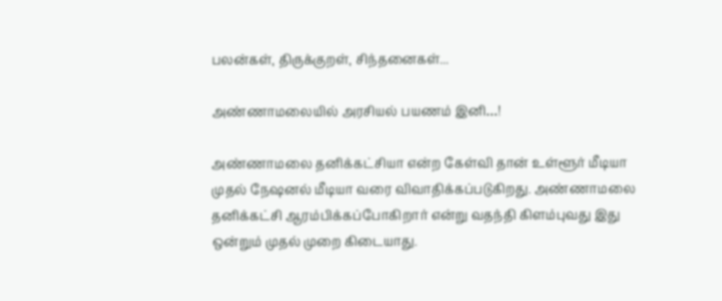பலன்கள், திருக்குறள், சிந்தனைகள்...

அண்ணாமலையில் அரசியல் பயணம் இனி…!

அண்ணாமலை தனிக்கட்சியா என்ற கேள்வி தான் உள்ளூர் மீடியா முதல் நேஷனல் மீடியா வரை விவாதிக்கப்படுகிறது. அண்ணாமலை தனிக்கட்சி ஆரம்பிக்கப்போகிறார் என்று வதந்தி கிளம்புவது இது ஒன்றும் முதல் முறை கிடையாது.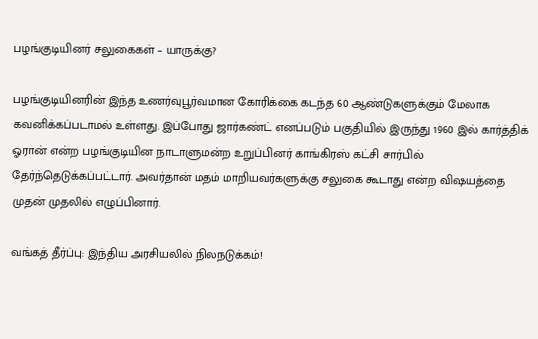பழங்குடியினர் சலுகைகள் – யாருக்கு?

பழங்குடியினரின் இந்த உணர்வுபூர்வமான கோரிக்கை கடந்த 60 ஆண்டுகளுக்கும் மேலாக கவனிக்கப்படாமல் உள்ளது. இப்போது ஜார்கண்ட் எனப்படும் பகுதியில் இருந்து 1960 இல் கார்த்திக் ஓரான் என்ற பழங்குடியின நாடாளுமன்ற உறுப்பினர் காங்கிரஸ் கட்சி சார்பில் தேர்ந்தெடுக்கப்பட்டார். அவர்தான் மதம் மாறியவர்களுக்கு சலுகை கூடாது என்ற விஷயத்தை முதன் முதலில் எழுப்பினார்.

வங்கத் தீர்ப்பு: இந்திய அரசியலில் நிலநடுக்கம்!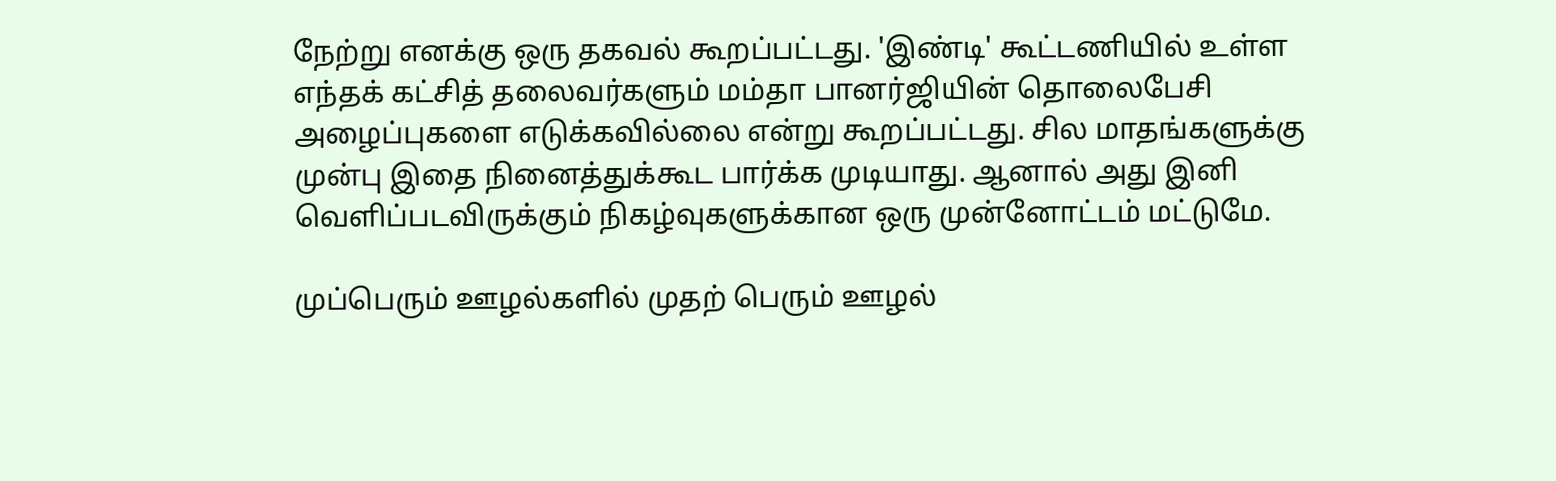நேற்று எனக்கு ஒரு தகவல் கூறப்பட்டது. 'இண்டி' கூட்டணியில் உள்ள எந்தக் கட்சித் தலைவர்களும் மம்தா பானர்ஜியின் தொலைபேசி அழைப்புகளை எடுக்கவில்லை என்று கூறப்பட்டது. சில மாதங்களுக்கு முன்பு இதை நினைத்துக்கூட பார்க்க முடியாது. ஆனால் அது இனி வெளிப்படவிருக்கும் நிகழ்வுகளுக்கான ஒரு முன்னோட்டம் மட்டுமே.

முப்பெரும் ஊழல்களில் முதற் பெரும் ஊழல்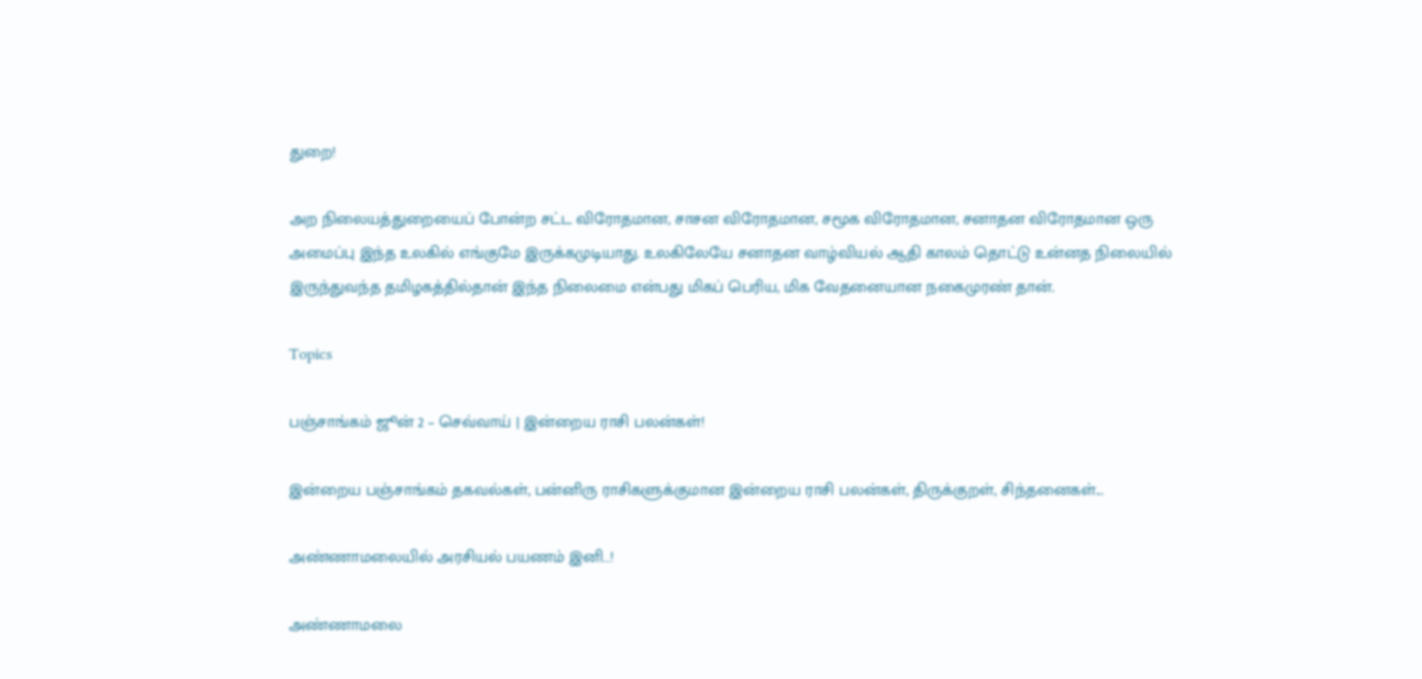துறை!

அற நிலையத்துறையைப் போன்ற சட்ட விரோதமான, சாசன விரோதமான, சமூக விரோதமான, சனாதன விரோதமான ஒரு அமைப்பு இந்த உலகில் எங்குமே இருக்கமுடியாது. உலகிலேயே சனாதன வாழ்வியல் ஆதி காலம் தொட்டு உன்னத நிலையில் இருந்துவந்த தமிழகத்தில்தான் இந்த நிலைமை என்பது மிகப் பெரிய, மிக வேதனையான நகைமுரண் தான்.

Topics

பஞ்சாங்கம் ஜூன் 2 – செவ்வாய் | இன்றைய ராசி பலன்கள்!

இன்றைய பஞ்சாங்கம் தகவல்கள், பன்னிரு ராசிகளுக்குமான இன்றைய ராசி பலன்கள், திருக்குறள், சிந்தனைகள்...

அண்ணாமலையில் அரசியல் பயணம் இனி…!

அண்ணாமலை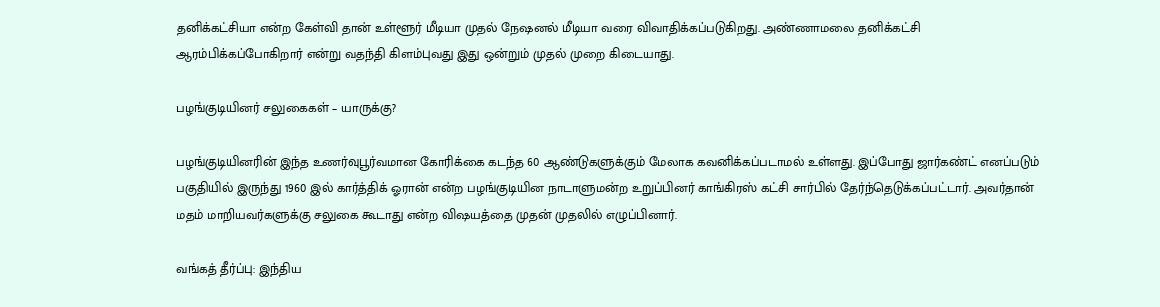தனிக்கட்சியா என்ற கேள்வி தான் உள்ளூர் மீடியா முதல் நேஷனல் மீடியா வரை விவாதிக்கப்படுகிறது. அண்ணாமலை தனிக்கட்சி ஆரம்பிக்கப்போகிறார் என்று வதந்தி கிளம்புவது இது ஒன்றும் முதல் முறை கிடையாது.

பழங்குடியினர் சலுகைகள் – யாருக்கு?

பழங்குடியினரின் இந்த உணர்வுபூர்வமான கோரிக்கை கடந்த 60 ஆண்டுகளுக்கும் மேலாக கவனிக்கப்படாமல் உள்ளது. இப்போது ஜார்கண்ட் எனப்படும் பகுதியில் இருந்து 1960 இல் கார்த்திக் ஓரான் என்ற பழங்குடியின நாடாளுமன்ற உறுப்பினர் காங்கிரஸ் கட்சி சார்பில் தேர்ந்தெடுக்கப்பட்டார். அவர்தான் மதம் மாறியவர்களுக்கு சலுகை கூடாது என்ற விஷயத்தை முதன் முதலில் எழுப்பினார்.

வங்கத் தீர்ப்பு: இந்திய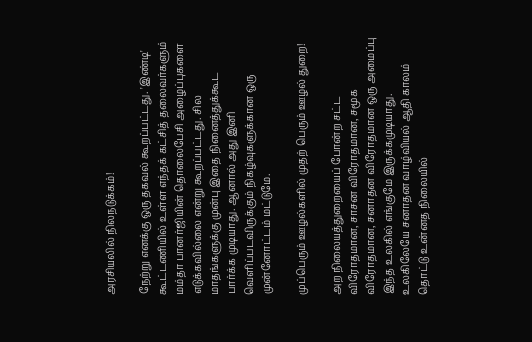அரசியலில் நிலநடுக்கம்!

நேற்று எனக்கு ஒரு தகவல் கூறப்பட்டது. 'இண்டி' கூட்டணியில் உள்ள எந்தக் கட்சித் தலைவர்களும் மம்தா பானர்ஜியின் தொலைபேசி அழைப்புகளை எடுக்கவில்லை என்று கூறப்பட்டது. சில மாதங்களுக்கு முன்பு இதை நினைத்துக்கூட பார்க்க முடியாது. ஆனால் அது இனி வெளிப்படவிருக்கும் நிகழ்வுகளுக்கான ஒரு முன்னோட்டம் மட்டுமே.

முப்பெரும் ஊழல்களில் முதற் பெரும் ஊழல் துறை!

அற நிலையத்துறையைப் போன்ற சட்ட விரோதமான, சாசன விரோதமான, சமூக விரோதமான, சனாதன விரோதமான ஒரு அமைப்பு இந்த உலகில் எங்குமே இருக்கமுடியாது. உலகிலேயே சனாதன வாழ்வியல் ஆதி காலம் தொட்டு உன்னத நிலையில்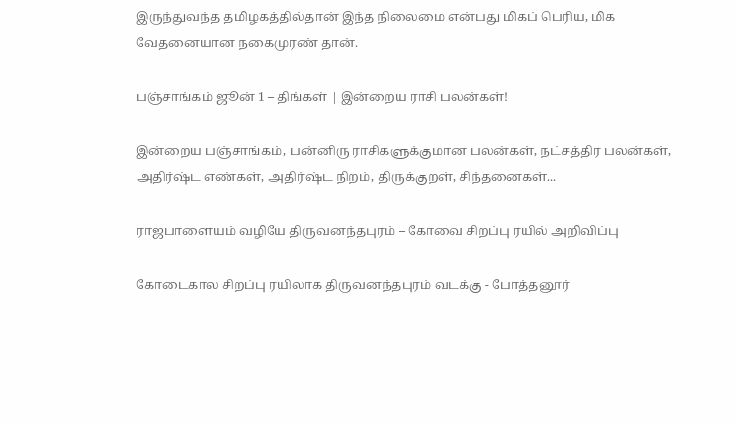இருந்துவந்த தமிழகத்தில்தான் இந்த நிலைமை என்பது மிகப் பெரிய, மிக வேதனையான நகைமுரண் தான்.

பஞ்சாங்கம் ஜூன் 1 – திங்கள் | இன்றைய ராசி பலன்கள்!

இன்றைய பஞ்சாங்கம், பன்னிரு ராசிகளுக்குமான பலன்கள், நட்சத்திர பலன்கள், அதிர்ஷ்ட எண்கள், அதிர்ஷ்ட நிறம், திருக்குறள், சிந்தனைகள்...

ராஜபாளையம் வழியே திருவனந்தபுரம் – கோவை சிறப்பு ரயில் அறிவிப்பு

கோடைகால சிறப்பு ரயிலாக திருவனந்தபுரம் வடக்கு - போத்தனூர்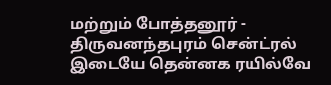மற்றும் போத்தனூர் - திருவனந்தபுரம் சென்ட்ரல் இடையே தென்னக ரயில்வே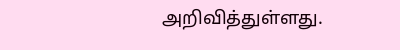அறிவித்துள்ளது.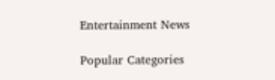Entertainment News

Popular Categories